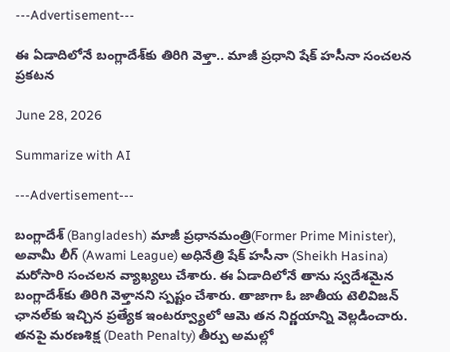---Advertisement---

ఈ ఏడాదిలోనే బంగ్లాదేశ్‌కు తిరిగి వెళ్తా.. మాజీ ప్రధాని షేక్ హసీనా సంచలన ప్రకటన

June 28, 2026

Summarize with AI

---Advertisement---

బంగ్లాదేశ్ (Bangladesh) మాజీ ప్రధానమంత్రి(Former Prime Minister), అవామీ లీగ్ (Awami League) అధినేత్రి షేక్ హసీనా (Sheikh Hasina) మరోసారి సంచలన వ్యాఖ్యలు చేశారు. ఈ ఏడాదిలోనే తాను స్వదేశమైన బంగ్లాదేశ్‌కు తిరిగి వెళ్తానని స్పష్టం చేశారు. తాజాగా ఓ జాతీయ టెలివిజన్ ఛానల్‌కు ఇచ్చిన ప్రత్యేక ఇంటర్వ్యూలో ఆమె తన నిర్ణయాన్ని వెల్లడించారు. తనపై మరణశిక్ష (Death Penalty) తీర్పు అమల్లో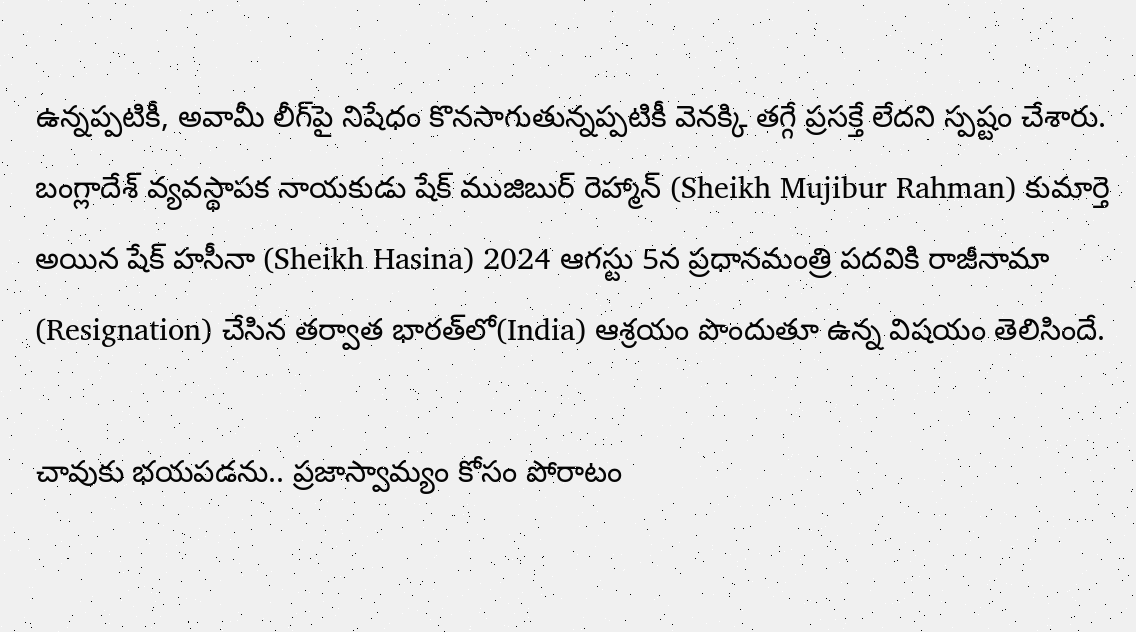ఉన్నప్పటికీ, అవామీ లీగ్‌పై నిషేధం కొనసాగుతున్నప్పటికీ వెనక్కి తగ్గే ప్రసక్తే లేదని స్పష్టం చేశారు. బంగ్లాదేశ్ వ్యవస్థాపక నాయకుడు షేక్ ముజిబుర్ రెహ్మాన్ (Sheikh Mujibur Rahman) కుమార్తె అయిన షేక్ హసీనా (Sheikh Hasina) 2024 ఆగస్టు 5న ప్రధానమంత్రి పదవికి రాజీనామా (Resignation) చేసిన తర్వాత భారత్‌లో(India) ఆశ్రయం పొందుతూ ఉన్న విషయం తెలిసిందే.

చావుకు భయపడను.. ప్రజాస్వామ్యం కోసం పోరాటం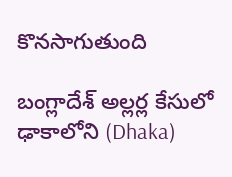కొనసాగుతుంది

బంగ్లాదేశ్ అల్లర్ల కేసులో ఢాకాలోని (Dhaka)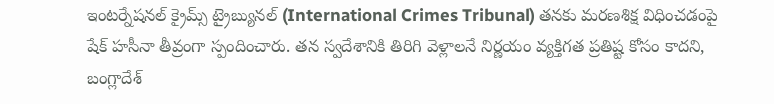ఇంటర్నేషనల్ క్రైమ్స్ ట్రైబ్యునల్ (International Crimes Tribunal) తనకు మరణశిక్ష విధించడంపై షేక్ హసీనా తీవ్రంగా స్పందించారు. తన స్వదేశానికి తిరిగి వెళ్లాలనే నిర్ణయం వ్యక్తిగత ప్రతిష్ట కోసం కాదని, బంగ్లాదేశ్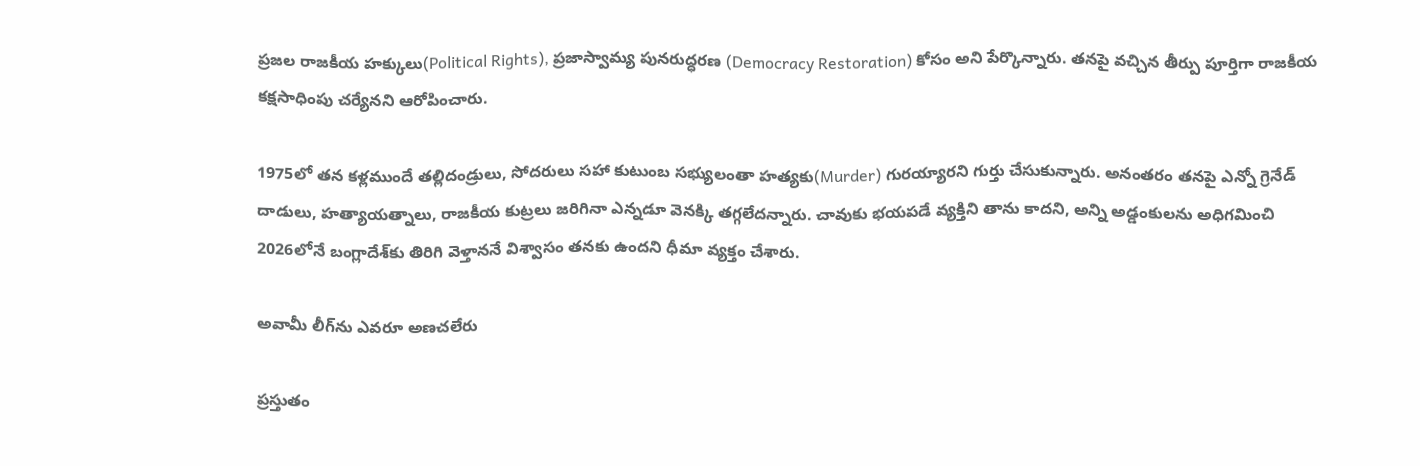ప్రజల రాజకీయ హక్కులు(Political Rights), ప్రజాస్వామ్య పునరుద్ధరణ (Democracy Restoration) కోసం అని పేర్కొన్నారు. తనపై వచ్చిన తీర్పు పూర్తిగా రాజకీయ కక్షసాధింపు చర్యేనని ఆరోపించారు.

1975లో తన కళ్లముందే తల్లిదండ్రులు, సోదరులు సహా కుటుంబ సభ్యులంతా హత్యకు(Murder) గురయ్యారని గుర్తు చేసుకున్నారు. అనంతరం తనపై ఎన్నో గ్రెనేడ్ దాడులు, హత్యాయత్నాలు, రాజకీయ కుట్రలు జరిగినా ఎన్నడూ వెనక్కి తగ్గలేదన్నారు. చావుకు భయపడే వ్యక్తిని తాను కాదని, అన్ని అడ్డంకులను అధిగమించి 2026లోనే బంగ్లాదేశ్‌కు తిరిగి వెళ్తాననే విశ్వాసం తనకు ఉందని ధీమా వ్యక్తం చేశారు.

అవామీ లీగ్‌ను ఎవరూ అణచలేరు

ప్రస్తుతం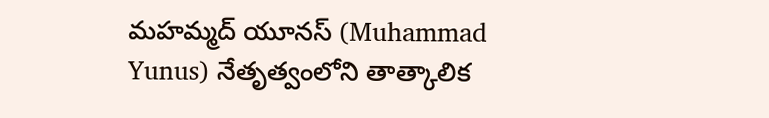మహమ్మద్ యూనస్ (Muhammad Yunus) నేతృత్వంలోని తాత్కాలిక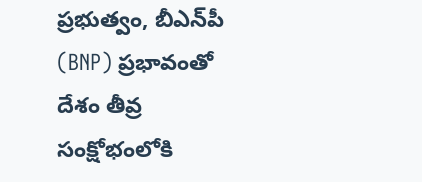ప్రభుత్వం, బీఎన్‌పీ (BNP) ప్రభావంతో దేశం తీవ్ర సంక్షోభంలోకి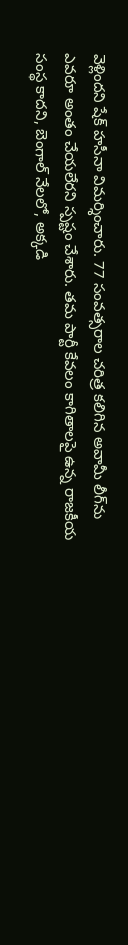వెళ్లిందని షేక్ హసీనా విమర్శించారు. 77 సంవత్సరాల చరిత్ర కలిగిన అవామీ లీగ్‌ను ఎవరూ అంతం చేయలేరని స్పష్టం చేశారు. తమ పార్టీ కేవలం కాగితాలపై ఉన్న రాజకీయ సంస్థ కాదని, బెంగాల్ నేలలో, అక్కడి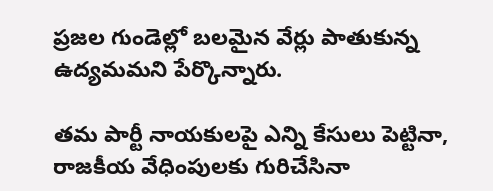ప్రజల గుండెల్లో బలమైన వేర్లు పాతుకున్న ఉద్యమమని పేర్కొన్నారు.

తమ పార్టీ నాయకులపై ఎన్ని కేసులు పెట్టినా, రాజకీయ వేధింపులకు గురిచేసినా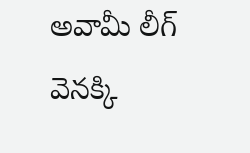అవామీ లీగ్ వెనక్కి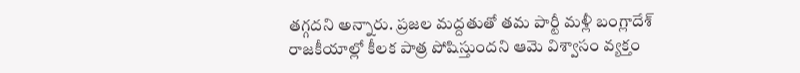తగ్గదని అన్నారు. ప్రజల మద్దతుతో తమ పార్టీ మళ్లీ బంగ్లాదేశ్ రాజకీయాల్లో కీలక పాత్ర పోషిస్తుందని ఆమె విశ్వాసం వ్యక్తం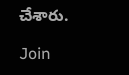చేశారు.

Join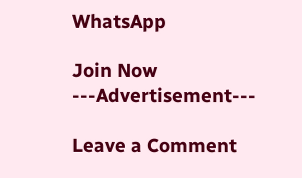WhatsApp

Join Now
---Advertisement---

Leave a Comment